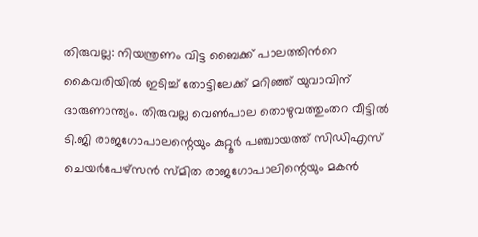തിരുവല്ല: നിയന്ത്രണം വിട്ട ബൈക്ക് പാലത്തിൻറെ കൈവരിയിൽ ഇടിച്ച് തോട്ടിലേക്ക് മറിഞ്ഞ് യുവാവിന് ദാരുണാന്ത്യം. തിരുവല്ല വെൺപാല തൊഴുവത്തുംതറ വീട്ടിൽ ടി.ജി രാജഗോപാലന്റെയും കുറ്റൂർ പഞ്ചായത്ത് സിഡിഎസ് ചെയർപേഴ്സൻ സ്മിത രാജഗോപാലിന്റെയും മകൻ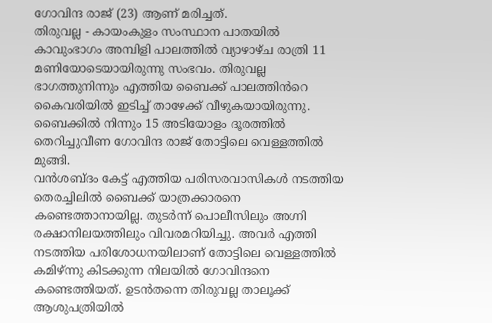ഗോവിന്ദ രാജ് (23) ആണ് മരിച്ചത്.
തിരുവല്ല - കായംകുളം സംസ്ഥാന പാതയിൽ കാവുംഭാഗം അമ്പിളി പാലത്തിൽ വ്യാഴാഴ്ച രാത്രി 11 മണിയോടെയായിരുന്നു സംഭവം. തിരുവല്ല ഭാഗത്തുനിന്നും എത്തിയ ബൈക്ക് പാലത്തിൻറെ കൈവരിയിൽ ഇടിച്ച് താഴേക്ക് വീഴുകയായിരുന്നു. ബൈക്കിൽ നിന്നും 15 അടിയോളം ദൂരത്തിൽ തെറിച്ചുവീണ ഗോവിന്ദ രാജ് തോട്ടിലെ വെള്ളത്തിൽ മുങ്ങി.
വൻശബ്ദം കേട്ട് എത്തിയ പരിസരവാസികൾ നടത്തിയ തെരച്ചിലിൽ ബൈക്ക് യാത്രക്കാരനെ കണ്ടെത്താനായില്ല. തുടർന്ന് പൊലീസിലും അഗ്നി രക്ഷാനിലയത്തിലും വിവരമറിയിച്ചു. അവർ എത്തി നടത്തിയ പരിശോധനയിലാണ് തോട്ടിലെ വെള്ളത്തിൽ കമിഴ്ന്നു കിടക്കുന്ന നിലയിൽ ഗോവിന്ദനെ കണ്ടെത്തിയത്. ഉടൻതന്നെ തിരുവല്ല താലൂക്ക് ആശുപത്രിയിൽ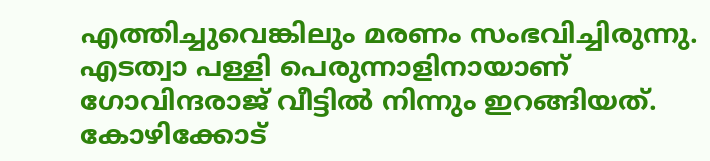എത്തിച്ചുവെങ്കിലും മരണം സംഭവിച്ചിരുന്നു.
എടത്വാ പള്ളി പെരുന്നാളിനായാണ് ഗോവിന്ദരാജ് വീട്ടിൽ നിന്നും ഇറങ്ങിയത്. കോഴിക്കോട്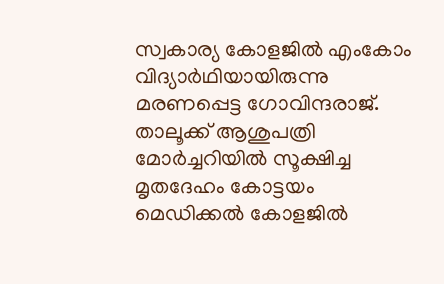സ്വകാര്യ കോളജിൽ എംകോം വിദ്യാർഥിയായിരുന്നു മരണപ്പെട്ട ഗോവിന്ദരാജ്. താലൂക്ക് ആശുപത്രി മോർച്ചറിയിൽ സൂക്ഷിച്ച മൃതദേഹം കോട്ടയം മെഡിക്കൽ കോളജിൽ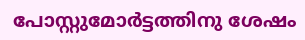പോസ്റ്റുമോർട്ടത്തിനു ശേഷം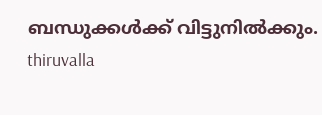ബന്ധുക്കൾക്ക് വിട്ടുനിൽക്കും.
thiruvalla